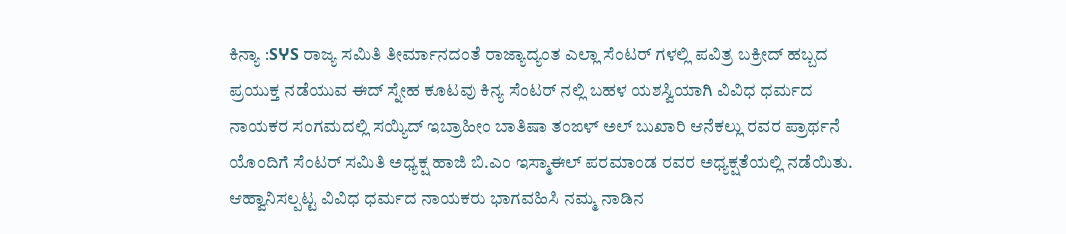ಕಿನ್ಯಾ :SჄS ರಾಜ್ಯ ಸಮಿತಿ ತೀರ್ಮಾನದಂತೆ ರಾಜ್ಯಾದ್ಯಂತ ಎಲ್ಲಾ ಸೆಂಟರ್ ಗಳಲ್ಲಿ ಪವಿತ್ರ ಬಕ್ರೀದ್ ಹಬ್ಬದ ಪ್ರಯುಕ್ತ ನಡೆಯುವ ಈದ್ ಸ್ನೇಹ ಕೂಟವು ಕಿನ್ಯ ಸೆಂಟರ್ ನಲ್ಲಿ ಬಹಳ ಯಶಸ್ವಿಯಾಗಿ ವಿವಿಧ ಧರ್ಮದ ನಾಯಕರ ಸಂಗಮದಲ್ಲಿ ಸಯ್ಯಿದ್ ಇಬ್ರಾಹೀಂ ಬಾತಿಷಾ ತಂಙಳ್ ಅಲ್ ಬುಖಾರಿ ಆನೆಕಲ್ಲು ರವರ ಪ್ರಾರ್ಥನೆ ಯೊಂದಿಗೆ ಸೆಂಟರ್ ಸಮಿತಿ ಅಧ್ಯಕ್ಷ ಹಾಜಿ ಬಿ.ಎಂ ಇಸ್ಮಾಈಲ್ ಪರಮಾಂಡ ರವರ ಅಧ್ಯಕ್ಷತೆಯಲ್ಲಿ ನಡೆಯಿತು.
ಆಹ್ವಾನಿಸಲ್ಪಟ್ಟ ವಿವಿಧ ಧರ್ಮದ ನಾಯಕರು ಭಾಗವಹಿಸಿ ನಮ್ಮ ನಾಡಿನ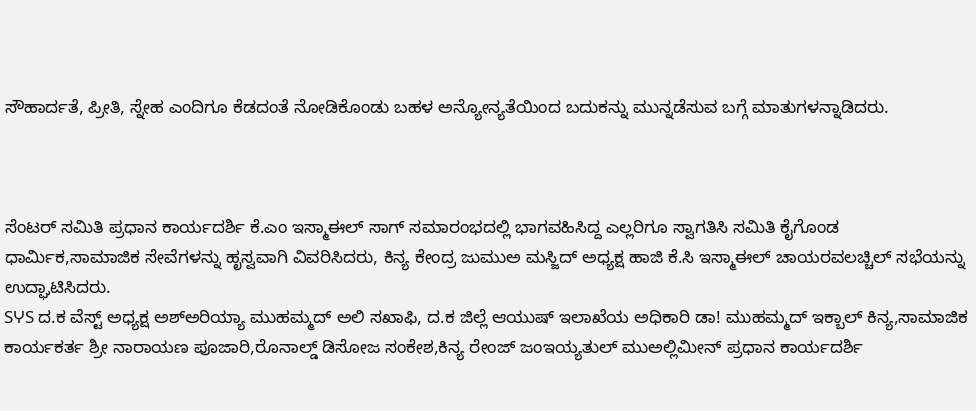ಸೌಹಾರ್ದತೆ, ಪ್ರೀತಿ, ಸ್ನೇಹ ಎಂದಿಗೂ ಕೆಡದಂತೆ ನೋಡಿಕೊಂಡು ಬಹಳ ಅನ್ಯೋನ್ಯತೆಯಿಂದ ಬದುಕನ್ನು ಮುನ್ನಡೆಸುವ ಬಗ್ಗೆ ಮಾತುಗಳನ್ನಾಡಿದರು.



ಸೆಂಟರ್ ಸಮಿತಿ ಪ್ರಧಾನ ಕಾರ್ಯದರ್ಶಿ ಕೆ.ಎಂ ಇಸ್ಮಾಈಲ್ ಸಾಗ್ ಸಮಾರಂಭದಲ್ಲಿ ಭಾಗವಹಿಸಿದ್ದ ಎಲ್ಲರಿಗೂ ಸ್ವಾಗತಿಸಿ ಸಮಿತಿ ಕೈಗೊಂಡ ಧಾರ್ಮಿಕ,ಸಾಮಾಜಿಕ ಸೇವೆಗಳನ್ನು ಹೃಸ್ವವಾಗಿ ವಿವರಿಸಿದರು, ಕಿನ್ಯ ಕೇಂದ್ರ ಜುಮುಅ ಮಸ್ಜಿದ್ ಅಧ್ಯಕ್ಷ ಹಾಜಿ ಕೆ.ಸಿ ಇಸ್ಮಾಈಲ್ ಚಾಯರವಲಚ್ಚಿಲ್ ಸಭೆಯನ್ನು ಉದ್ಘಾಟಿಸಿದರು.
SჄS ದ.ಕ ವೆಸ್ಟ್ ಅಧ್ಯಕ್ಷ ಅಶ್ಅರಿಯ್ಯಾ ಮುಹಮ್ಮದ್ ಅಲಿ ಸಖಾಫಿ, ದ.ಕ ಜಿಲ್ಲೆ ಆಯುಷ್ ಇಲಾಖೆಯ ಅಧಿಕಾರಿ ಡಾ! ಮುಹಮ್ಮದ್ ಇಕ್ಬಾಲ್ ಕಿನ್ಯ,ಸಾಮಾಜಿಕ ಕಾರ್ಯಕರ್ತ ಶ್ರೀ ನಾರಾಯಣ ಪೂಜಾರಿ,ರೊನಾಲ್ಡ್ ಡಿಸೋಜ ಸಂಕೇಶ,ಕಿನ್ಯ ರೇಂಜ್ ಜಂಇಯ್ಯತುಲ್ ಮುಅಲ್ಲಿಮೀನ್ ಪ್ರಧಾನ ಕಾರ್ಯದರ್ಶಿ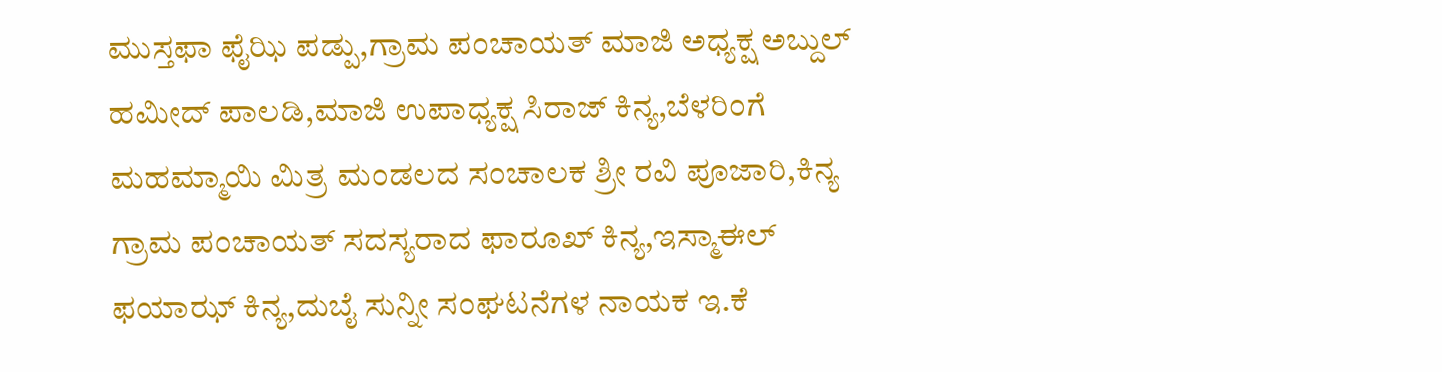ಮುಸ್ತಫಾ ಫೈಝಿ ಪಡ್ಪು,ಗ್ರಾಮ ಪಂಚಾಯತ್ ಮಾಜಿ ಅಧ್ಯಕ್ಷ ಅಬ್ದುಲ್ ಹಮೀದ್ ಪಾಲಡಿ,ಮಾಜಿ ಉಪಾಧ್ಯಕ್ಷ ಸಿರಾಜ್ ಕಿನ್ಯ,ಬೆಳರಿಂಗೆ ಮಹಮ್ಮಾಯಿ ಮಿತ್ರ ಮಂಡಲದ ಸಂಚಾಲಕ ಶ್ರೀ ರವಿ ಪೂಜಾರಿ,ಕಿನ್ಯ ಗ್ರಾಮ ಪಂಚಾಯತ್ ಸದಸ್ಯರಾದ ಫಾರೂಖ್ ಕಿನ್ಯ,ಇಸ್ಮಾಈಲ್ ಫಯಾಝ್ ಕಿನ್ಯ,ದುಬೈ ಸುನ್ನೀ ಸಂಘಟನೆಗಳ ನಾಯಕ ಇ.ಕೆ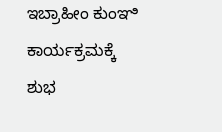ಇಬ್ರಾಹೀಂ ಕುಂಞಿ ಕಾರ್ಯಕ್ರಮಕ್ಕೆ ಶುಭ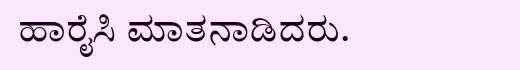ಹಾರೈಸಿ ಮಾತನಾಡಿದರು.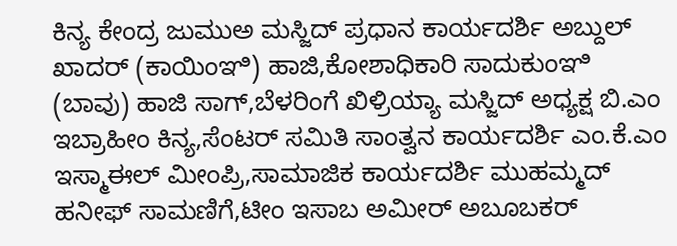ಕಿನ್ಯ ಕೇಂದ್ರ ಜುಮುಅ ಮಸ್ಜಿದ್ ಪ್ರಧಾನ ಕಾರ್ಯದರ್ಶಿ ಅಬ್ದುಲ್ ಖಾದರ್ (ಕಾಯಿಂಞಿ) ಹಾಜಿ,ಕೋಶಾಧಿಕಾರಿ ಸಾದುಕುಂಞಿ (ಬಾವು) ಹಾಜಿ ಸಾಗ್,ಬೆಳರಿಂಗೆ ಖಿಳ್ರಿಯ್ಯಾ ಮಸ್ಜಿದ್ ಅಧ್ಯಕ್ಷ ಬಿ.ಎಂ ಇಬ್ರಾಹೀಂ ಕಿನ್ಯ,ಸೆಂಟರ್ ಸಮಿತಿ ಸಾಂತ್ವನ ಕಾರ್ಯದರ್ಶಿ ಎಂ.ಕೆ.ಎಂ ಇಸ್ಮಾಈಲ್ ಮೀಂಪ್ರಿ,ಸಾಮಾಜಿಕ ಕಾರ್ಯದರ್ಶಿ ಮುಹಮ್ಮದ್ ಹನೀಫ್ ಸಾಮಣಿಗೆ,ಟೀಂ ಇಸಾಬ ಅಮೀರ್ ಅಬೂಬಕರ್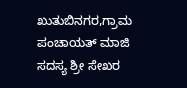ಖುತುಬಿನಗರ,ಗ್ರಾಮ ಪಂಚಾಯತ್ ಮಾಜಿ ಸದಸ್ಯ ಶ್ರೀ ಸೇಖರ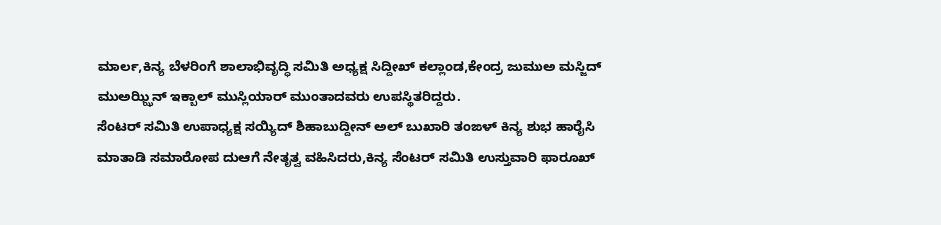ಮಾರ್ಲ,ಕಿನ್ಯ ಬೆಳರಿಂಗೆ ಶಾಲಾಭಿವೃದ್ಧಿ ಸಮಿತಿ ಅಧ್ಯಕ್ಷ ಸಿದ್ದೀಖ್ ಕಲ್ಲಾಂಡ,ಕೇಂದ್ರ ಜುಮುಅ ಮಸ್ಜಿದ್ ಮುಅಝ್ಝಿನ್ ಇಕ್ಬಾಲ್ ಮುಸ್ಲಿಯಾರ್ ಮುಂತಾದವರು ಉಪಸ್ಥಿತರಿದ್ದರು.
ಸೆಂಟರ್ ಸಮಿತಿ ಉಪಾಧ್ಯಕ್ಷ ಸಯ್ಯಿದ್ ಶಿಹಾಬುದ್ದೀನ್ ಅಲ್ ಬುಖಾರಿ ತಂಙಳ್ ಕಿನ್ಯ ಶುಭ ಹಾರೈಸಿ ಮಾತಾಡಿ ಸಮಾರೋಪ ದುಆಗೆ ನೇತೃತ್ವ ವಹಿಸಿದರು,ಕಿನ್ಯ ಸೆಂಟರ್ ಸಮಿತಿ ಉಸ್ತುವಾರಿ ಫಾರೂಖ್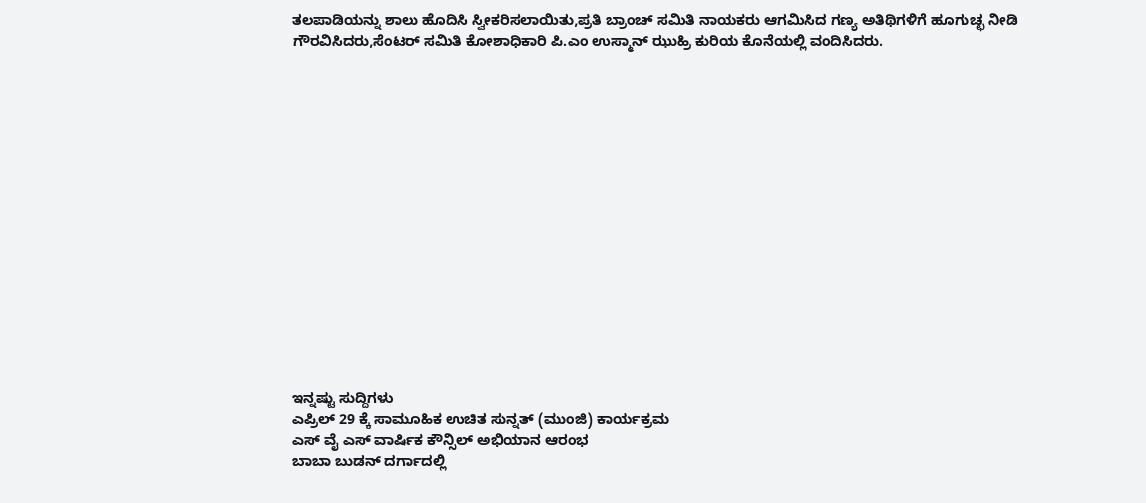ತಲಪಾಡಿಯನ್ನು ಶಾಲು ಹೊದಿಸಿ ಸ್ವೀಕರಿಸಲಾಯಿತು,ಪ್ರತಿ ಬ್ರಾಂಚ್ ಸಮಿತಿ ನಾಯಕರು ಆಗಮಿಸಿದ ಗಣ್ಯ ಅತಿಥಿಗಳಿಗೆ ಹೂಗುಚ್ಛ ನೀಡಿ ಗೌರವಿಸಿದರು,ಸೆಂಟರ್ ಸಮಿತಿ ಕೋಶಾಧಿಕಾರಿ ಪಿ.ಎಂ ಉಸ್ಮಾನ್ ಝುಹ್ರಿ ಕುರಿಯ ಕೊನೆಯಲ್ಲಿ ವಂದಿಸಿದರು.
















ಇನ್ನಷ್ಟು ಸುದ್ದಿಗಳು
ಎಪ್ರಿಲ್ 29 ಕ್ಕೆ ಸಾಮೂಹಿಕ ಉಚಿತ ಸುನ್ನತ್ (ಮುಂಜಿ) ಕಾರ್ಯಕ್ರಮ
ಎಸ್ ವೈ ಎಸ್ ವಾರ್ಷಿಕ ಕೌನ್ಸಿಲ್ ಅಭಿಯಾನ ಆರಂಭ
ಬಾಬಾ ಬುಡನ್ ದರ್ಗಾದಲ್ಲಿ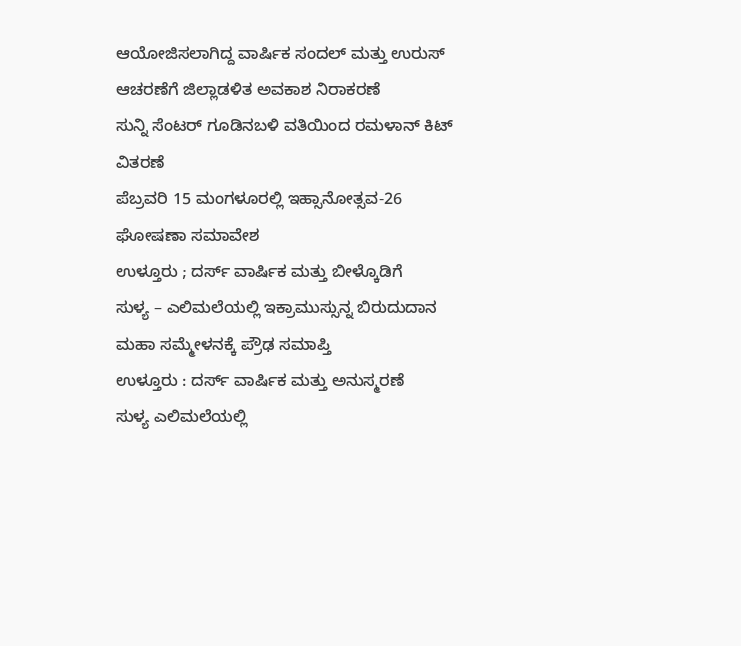ಆಯೋಜಿಸಲಾಗಿದ್ದ ವಾರ್ಷಿಕ ಸಂದಲ್ ಮತ್ತು ಉರುಸ್ ಆಚರಣೆಗೆ ಜಿಲ್ಲಾಡಳಿತ ಅವಕಾಶ ನಿರಾಕರಣೆ
ಸುನ್ನಿ ಸೆಂಟರ್ ಗೂಡಿನಬಳಿ ವತಿಯಿಂದ ರಮಳಾನ್ ಕಿಟ್ ವಿತರಣೆ
ಪೆಬ್ರವರಿ 15 ಮಂಗಳೂರಲ್ಲಿ ಇಹ್ಸಾನೋತ್ಸವ-26 ಘೋಷಣಾ ಸಮಾವೇಶ
ಉಳ್ತೂರು ; ದರ್ಸ್ ವಾರ್ಷಿಕ ಮತ್ತು ಬೀಳ್ಕೊಡಿಗೆ
ಸುಳ್ಯ – ಎಲಿಮಲೆಯಲ್ಲಿ ಇಕ್ರಾಮುಸ್ಸುನ್ನ ಬಿರುದುದಾನ ಮಹಾ ಸಮ್ಮೇಳನಕ್ಕೆ ಪ್ರೌಢ ಸಮಾಪ್ತಿ
ಉಳ್ತೂರು : ದರ್ಸ್ ವಾರ್ಷಿಕ ಮತ್ತು ಅನುಸ್ಮರಣೆ
ಸುಳ್ಯ ಎಲಿಮಲೆಯಲ್ಲಿ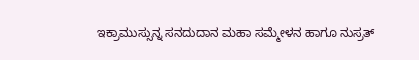ಇಕ್ರಾಮುಸ್ಸುನ್ನ ಸನದುದಾನ ಮಹಾ ಸಮ್ಮೇಳನ ಹಾಗೂ ನುಸ್ರತ್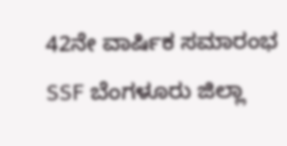42ನೇ ವಾರ್ಷಿಕ ಸಮಾರಂಭ
SSF ಬೆಂಗಳೂರು ಜಿಲ್ಲಾ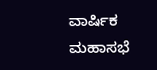ವಾರ್ಷಿಕ ಮಹಾಸಭೆ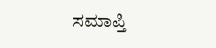ಸಮಾಪ್ತಿ